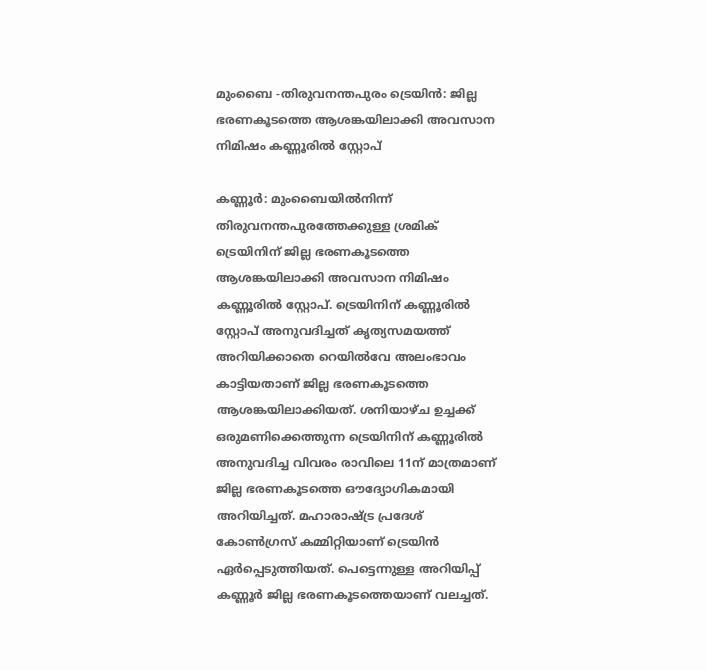മുംബൈ -തിരുവനന്തപുരം ട്രെയിൻ: ജില്ല ഭരണകൂടത്തെ ആശങ്കയിലാക്കി അവസാന നിമിഷം കണ്ണൂരിൽ സ്റ്റോപ്

കണ്ണൂർ: മുംബൈയിൽനിന്ന് തിരുവനന്തപുരത്തേക്കുള്ള ശ്രമിക് ട്രെയിനിന് ജില്ല ഭരണകൂടത്തെ ആശങ്കയിലാക്കി അവസാന നിമിഷം കണ്ണൂരിൽ സ്റ്റോപ്. ട്രെയിനിന് കണ്ണൂരിൽ സ്റ്റോപ് അനുവദിച്ചത് കൃത്യസമയത്ത് അറിയിക്കാതെ റെയിൽവേ അലംഭാവം കാട്ടിയതാണ് ജില്ല ഭരണകൂടത്തെ ആശങ്കയിലാക്കിയത്. ശനിയാഴ്ച ഉച്ചക്ക് ഒരുമണിക്കെത്തുന്ന ട്രെയിനിന് കണ്ണൂരിൽ അനുവദിച്ച വിവരം രാവിലെ 11ന് മാത്രമാണ് ജില്ല ഭരണകൂടത്തെ ഔദ്യോഗികമായി അറിയിച്ചത്. മഹാരാഷ്ട്ര പ്രദേശ് കോൺഗ്രസ് കമ്മിറ്റിയാണ് ട്രെയിൻ ഏർപ്പെടുത്തിയത്. പെട്ടെന്നുള്ള അറിയിപ്പ് കണ്ണൂർ ജില്ല ഭരണകൂടത്തെയാണ് വലച്ചത്.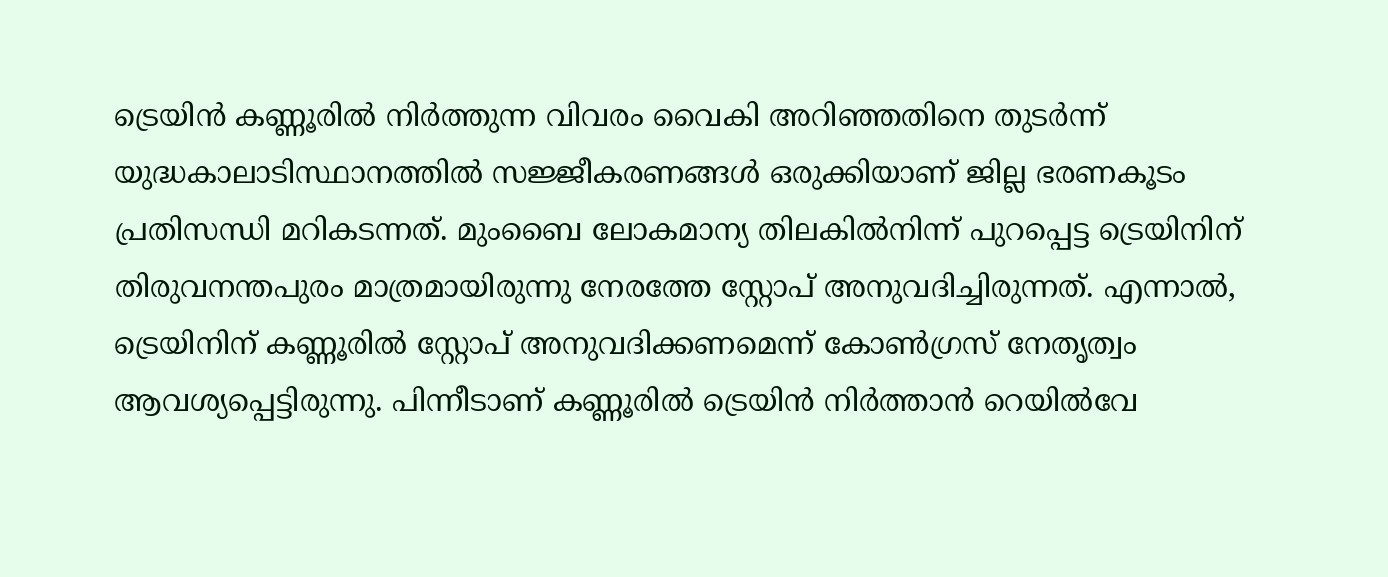ട്രെയിൻ കണ്ണൂരിൽ നിർത്തുന്ന വിവരം വൈകി അറിഞ്ഞതിനെ തുടർന്ന് യുദ്ധകാലാടിസ്ഥാനത്തിൽ സജ്ജീകരണങ്ങൾ ഒരുക്കിയാണ് ജില്ല ഭരണകൂടം പ്രതിസന്ധി മറികടന്നത്. മുംബൈ ലോകമാന്യ തിലകിൽനിന്ന് പുറപ്പെട്ട ട്രെയിനിന് തിരുവനന്തപുരം മാത്രമായിരുന്നു നേരത്തേ സ്റ്റോപ് അനുവദിച്ചിരുന്നത്. എന്നാൽ, ട്രെയിനിന് കണ്ണൂരിൽ സ്റ്റോപ് അനുവദിക്കണമെന്ന് കോൺഗ്രസ് നേതൃത്വം ആവശ്യപ്പെട്ടിരുന്നു. പിന്നീടാണ് കണ്ണൂരിൽ ട്രെയിൻ നിർത്താൻ റെയിൽവേ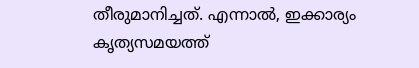തീരുമാനിച്ചത്. എന്നാൽ, ഇക്കാര്യം കൃത്യസമയത്ത്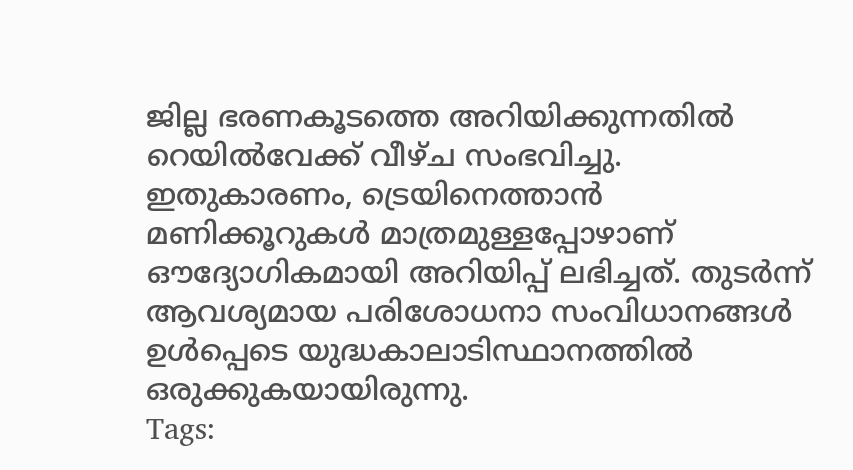ജില്ല ഭരണകൂടത്തെ അറിയിക്കുന്നതിൽ റെയിൽവേക്ക് വീഴ്ച സംഭവിച്ചു. ഇതുകാരണം, ട്രെയിനെത്താൻ മണിക്കൂറുകൾ മാത്രമുള്ളപ്പോഴാണ് ഔദ്യോഗികമായി അറിയിപ്പ് ലഭിച്ചത്. തുടർന്ന് ആവശ്യമായ പരിശോധനാ സംവിധാനങ്ങൾ ഉൾപ്പെടെ യുദ്ധകാലാടിസ്ഥാനത്തിൽ ഒരുക്കുകയായിരുന്നു.
Tags: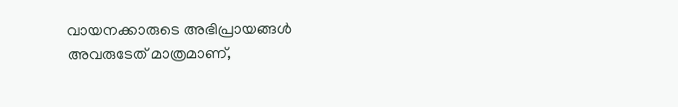വായനക്കാരുടെ അഭിപ്രായങ്ങള്‍ അവരുടേത് മാത്രമാണ്,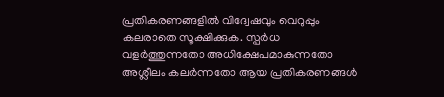പ്രതികരണങ്ങളിൽ വിദ്വേഷവും വെറുപ്പും കലരാതെ സൂക്ഷിക്കുക. സ്പർധ വളർത്തുന്നതോ അധിക്ഷേപമാകുന്നതോ അശ്ലീലം കലർന്നതോ ആയ പ്രതികരണങ്ങൾ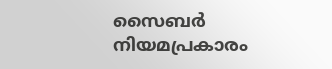സൈബർ നിയമപ്രകാരം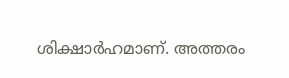ശിക്ഷാർഹമാണ്. അത്തരം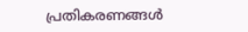പ്രതികരണങ്ങൾ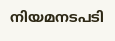നിയമനടപടി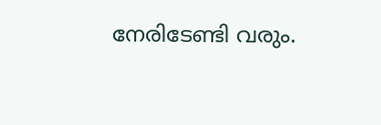നേരിടേണ്ടി വരും.